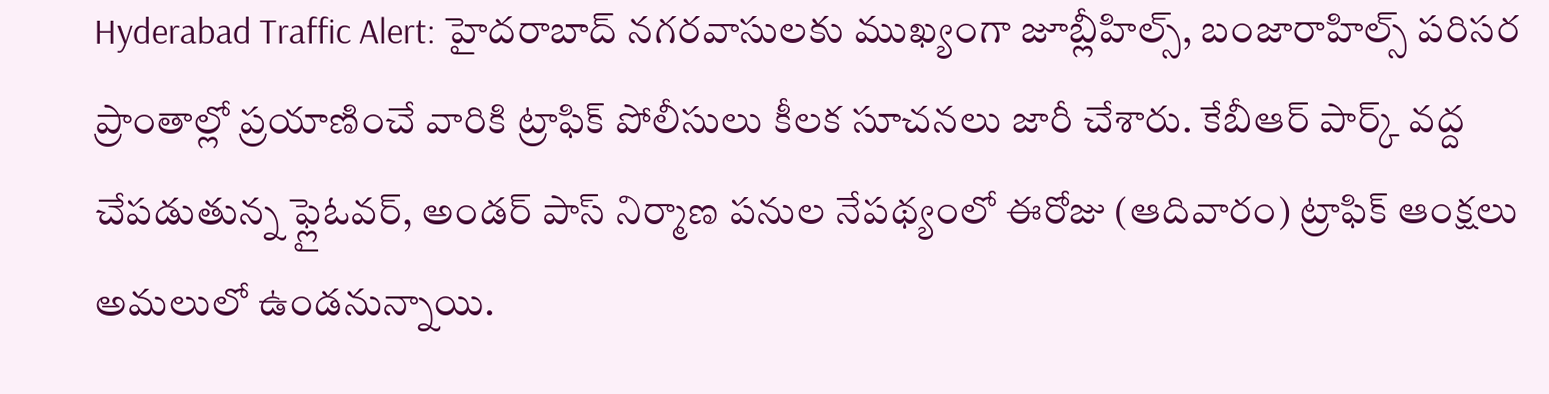Hyderabad Traffic Alert: హైదరాబాద్ నగరవాసులకు ముఖ్యంగా జూబ్లీహిల్స్, బంజారాహిల్స్ పరిసర ప్రాంతాల్లో ప్రయాణించే వారికి ట్రాఫిక్ పోలీసులు కీలక సూచనలు జారీ చేశారు. కేబీఆర్ పార్క్ వద్ద చేపడుతున్న ఫ్లైఓవర్, అండర్ పాస్ నిర్మాణ పనుల నేపథ్యంలో ఈరోజు (ఆదివారం) ట్రాఫిక్ ఆంక్షలు అమలులో ఉండనున్నాయి.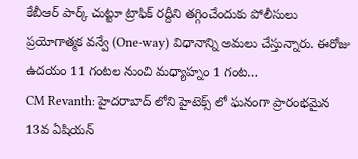కేబీఆర్ పార్క్ చుట్టూ ట్రాఫిక్ రద్దీని తగ్గించేందుకు పోలీసులు ప్రయోగాత్మక వన్వే (One-way) విధానాన్ని అమలు చేస్తున్నారు. ఈరోజు ఉదయం 11 గంటల నుంచి మధ్యాహ్నం 1 గంట…
CM Revanth: హైదరాబాద్ లోని హైటెక్స్ లో ఘనంగా ప్రారంభమైన 13వ ఏషియన్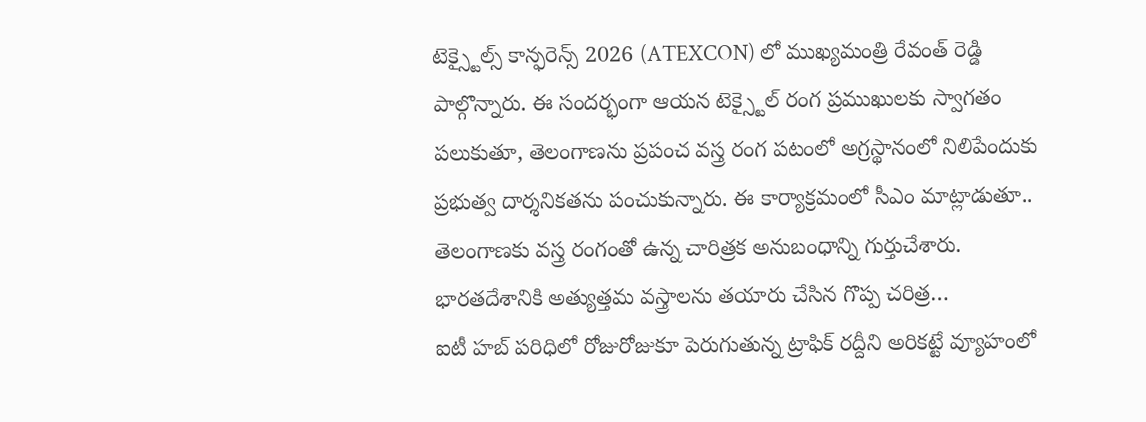టెక్స్టైల్స్ కాన్ఫరెన్స్ 2026 (ATEXCON) లో ముఖ్యమంత్రి రేవంత్ రెడ్డి పాల్గొన్నారు. ఈ సందర్భంగా ఆయన టెక్స్టైల్ రంగ ప్రముఖులకు స్వాగతం పలుకుతూ, తెలంగాణను ప్రపంచ వస్త్ర రంగ పటంలో అగ్రస్థానంలో నిలిపేందుకు ప్రభుత్వ దార్శనికతను పంచుకున్నారు. ఈ కార్యాక్రమంలో సీఎం మాట్లాడుతూ.. తెలంగాణకు వస్త్ర రంగంతో ఉన్న చారిత్రక అనుబంధాన్ని గుర్తుచేశారు. భారతదేశానికి అత్యుత్తమ వస్త్రాలను తయారు చేసిన గొప్ప చరిత్ర…
ఐటీ హబ్ పరిధిలో రోజురోజుకూ పెరుగుతున్న ట్రాఫిక్ రద్దీని అరికట్టే వ్యూహంలో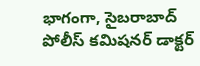భాగంగా, సైబరాబాద్ పోలీస్ కమిషనర్ డాక్టర్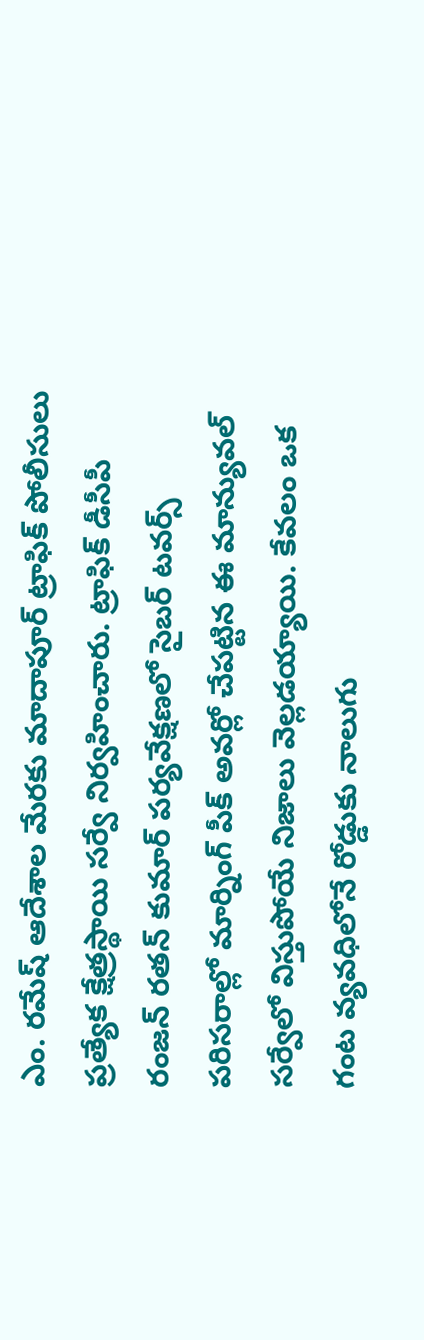ఎం. రమేష్ ఆదేశాల మేరకు మాదాపూర్ ట్రాఫిక్ పోలీసులు ప్రత్యేక క్షేత్రస్థాయి సర్వే నిర్వహించారు. ట్రాఫిక్ డీసీపీ రంజన్ రతన్ కుమార్ పర్యవేక్షణలో సైబర్ టవర్స్ పరిసరాల్లో మార్నింగ్ పీక్ అవర్లో చేపట్టిన ఈ మాన్యువల్ సర్వేలో విస్తుపోయే నిజాలు వెల్లడయ్యాయి. కేవలం ఒక గంట వ్యవధిలోనే రోడ్డుకు నాలుగు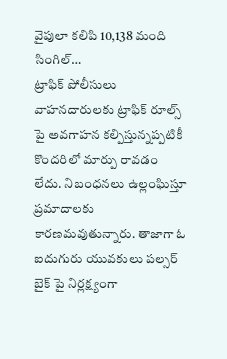వైపులా కలిపి 10,138 మంది సింగిల్…
ట్రాఫిక్ పోలీసులు వాహనదారులకు ట్రాఫిక్ రూల్స్ పై అవగాహన కల్పిస్తున్నప్పటికీ కొందరిలో మార్పు రావడం లేదు. నిబంధనలు ఉల్లంఘిస్తూ ప్రమాదాలకు కారణమవుతున్నారు. తాజాగా ఓ ఐదుగురు యువకులు పల్సర్ బైక్ పై నిర్లక్ష్యంగా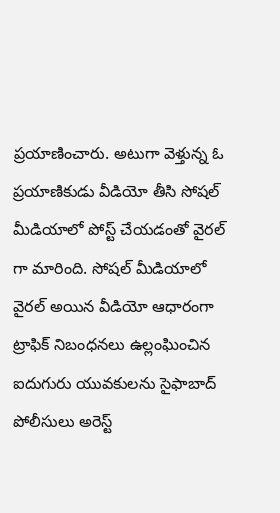ప్రయాణించారు. అటుగా వెళ్తున్న ఓ ప్రయాణికుడు వీడియో తీసి సోషల్ మీడియాలో పోస్ట్ చేయడంతో వైరల్ గా మారింది. సోషల్ మీడియాలో వైరల్ అయిన వీడియో ఆధారంగా ట్రాఫిక్ నిబంధనలు ఉల్లంఘించిన ఐదుగురు యువకులను సైఫాబాద్ పోలీసులు అరెస్ట్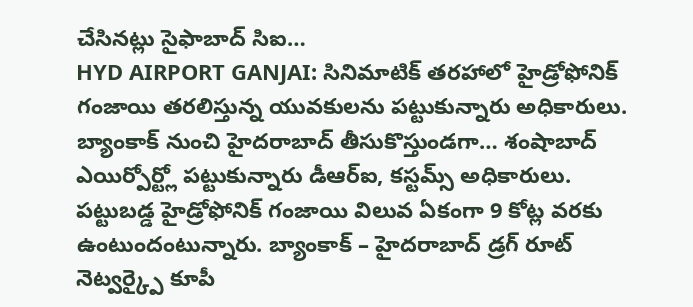చేసినట్లు సైఫాబాద్ సిఐ…
HYD AIRPORT GANJAI: సినిమాటిక్ తరహాలో హైడ్రోఫోనిక్ గంజాయి తరలిస్తున్న యువకులను పట్టుకున్నారు అధికారులు. బ్యాంకాక్ నుంచి హైదరాబాద్ తీసుకొస్తుండగా… శంషాబాద్ ఎయిర్పోర్ట్లో పట్టుకున్నారు డీఆర్ఐ, కస్టమ్స్ అధికారులు. పట్టుబడ్డ హైడ్రోఫోనిక్ గంజాయి విలువ ఏకంగా 9 కోట్ల వరకు ఉంటుందంటున్నారు. బ్యాంకాక్ – హైదరాబాద్ డ్రగ్ రూట్ నెట్వర్క్పై కూపీ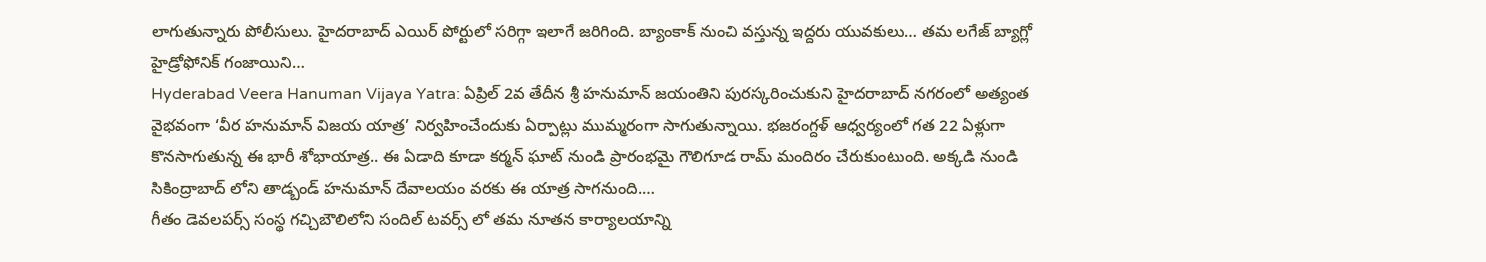లాగుతున్నారు పోలీసులు. హైదరాబాద్ ఎయిర్ పోర్టులో సరిగ్గా ఇలాగే జరిగింది. బ్యాంకాక్ నుంచి వస్తున్న ఇద్దరు యువకులు… తమ లగేజ్ బ్యాగ్లో హైడ్రోఫోనిక్ గంజాయిని…
Hyderabad Veera Hanuman Vijaya Yatra: ఏప్రిల్ 2వ తేదీన శ్రీ హనుమాన్ జయంతిని పురస్కరించుకుని హైదరాబాద్ నగరంలో అత్యంత వైభవంగా ‘వీర హనుమాన్ విజయ యాత్ర’ నిర్వహించేందుకు ఏర్పాట్లు ముమ్మరంగా సాగుతున్నాయి. భజరంగ్దళ్ ఆధ్వర్యంలో గత 22 ఏళ్లుగా కొనసాగుతున్న ఈ భారీ శోభాయాత్ర.. ఈ ఏడాది కూడా కర్మన్ ఘాట్ నుండి ప్రారంభమై గౌలిగూడ రామ్ మందిరం చేరుకుంటుంది. అక్కడి నుండి సికింద్రాబాద్ లోని తాడ్బండ్ హనుమాన్ దేవాలయం వరకు ఈ యాత్ర సాగనుంది.…
గీతం డెవలపర్స్ సంస్థ గచ్చిబౌలిలోని సందిల్ టవర్స్ లో తమ నూతన కార్యాలయాన్ని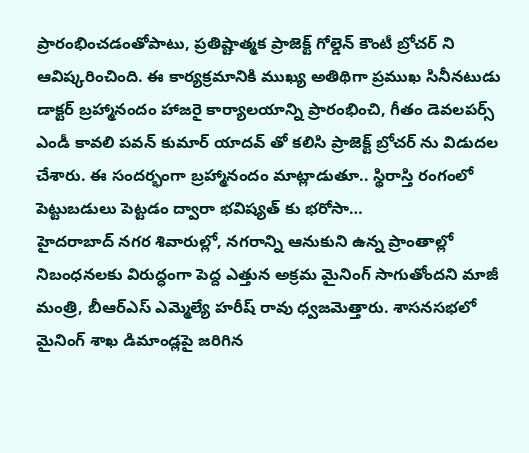ప్రారంభించడంతోపాటు, ప్రతిష్టాత్మక ప్రాజెక్ట్ గోల్డెన్ కౌంటీ బ్రోచర్ ని ఆవిష్కరించింది. ఈ కార్యక్రమానికి ముఖ్య అతిథిగా ప్రముఖ సినీనటుడు డాక్టర్ బ్రహ్మానందం హాజరై కార్యాలయాన్ని ప్రారంభించి, గీతం డెవలపర్స్ ఎండీ కావలి పవన్ కుమార్ యాదవ్ తో కలిసి ప్రాజెక్ట్ బ్రోచర్ ను విడుదల చేశారు. ఈ సందర్భంగా బ్రహ్మానందం మాట్లాడుతూ.. స్థిరాస్తి రంగంలో పెట్టుబడులు పెట్టడం ద్వారా భవిష్యత్ కు భరోసా…
హైదరాబాద్ నగర శివారుల్లో, నగరాన్ని ఆనుకుని ఉన్న ప్రాంతాల్లో నిబంధనలకు విరుద్ధంగా పెద్ద ఎత్తున అక్రమ మైనింగ్ సాగుతోందని మాజీ మంత్రి, బీఆర్ఎస్ ఎమ్మెల్యే హరీష్ రావు ధ్వజమెత్తారు. శాసనసభలో మైనింగ్ శాఖ డిమాండ్లపై జరిగిన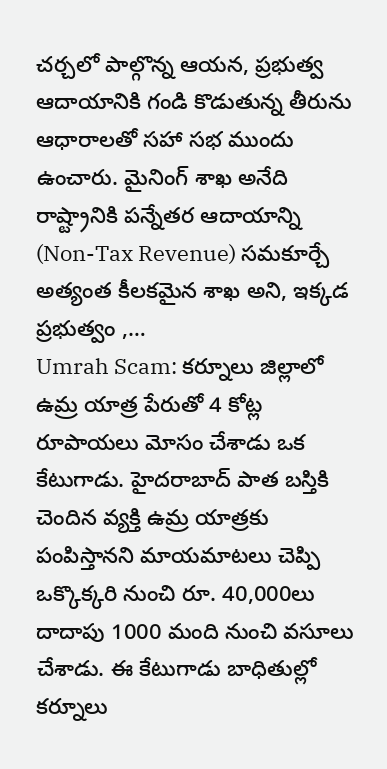చర్చలో పాల్గొన్న ఆయన, ప్రభుత్వ ఆదాయానికి గండి కొడుతున్న తీరును ఆధారాలతో సహా సభ ముందు ఉంచారు. మైనింగ్ శాఖ అనేది రాష్ట్రానికి పన్నేతర ఆదాయాన్ని (Non-Tax Revenue) సమకూర్చే అత్యంత కీలకమైన శాఖ అని, ఇక్కడ ప్రభుత్వం ,…
Umrah Scam: కర్నూలు జిల్లాలో ఉమ్ర యాత్ర పేరుతో 4 కోట్ల రూపాయలు మోసం చేశాడు ఒక కేటుగాడు. హైదరాబాద్ పాత బస్తికి చెందిన వ్యక్తి ఉమ్ర యాత్రకు పంపిస్తానని మాయమాటలు చెప్పి ఒక్కొక్కరి నుంచి రూ. 40,000లు దాదాపు 1000 మంది నుంచి వసూలు చేశాడు. ఈ కేటుగాడు బాధితుల్లో కర్నూలు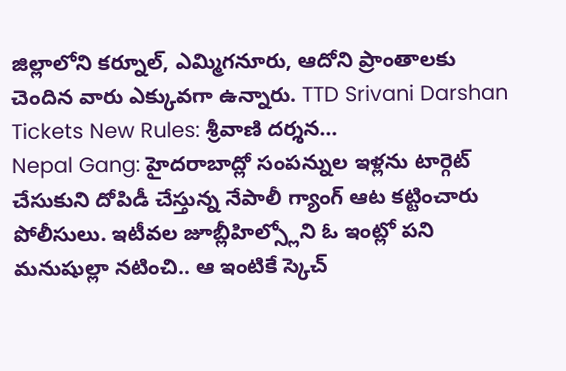జిల్లాలోని కర్నూల్, ఎమ్మిగనూరు, ఆదోని ప్రాంతాలకు చెందిన వారు ఎక్కువగా ఉన్నారు. TTD Srivani Darshan Tickets New Rules: శ్రీవాణి దర్శన…
Nepal Gang: హైదరాబాద్లో సంపన్నుల ఇళ్లను టార్గెట్ చేసుకుని దోపిడీ చేస్తున్న నేపాలీ గ్యాంగ్ ఆట కట్టించారు పోలీసులు. ఇటీవల జూబ్లీహిల్స్లోని ఓ ఇంట్లో పని మనుషుల్లా నటించి.. ఆ ఇంటికే స్కెచ్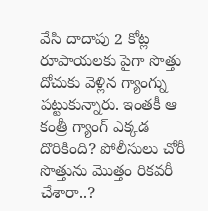వేసి దాదాపు 2 కోట్ల రూపాయలకు పైగా సొత్తు దోచుకు వెళ్లిన గ్యాంగ్ను పట్టుకున్నారు. ఇంతకీ ఆ కంత్రీ గ్యాంగ్ ఎక్కడ దొరికింది? పోలీసులు చోరీ సొత్తును మొత్తం రికవరీ చేశారా..?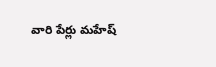వారి పేర్లు మహేష్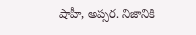షాహీ, అప్సర. నిజానికి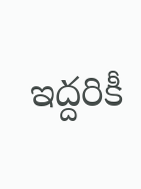ఇద్దరికీ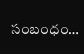సంబంధం…